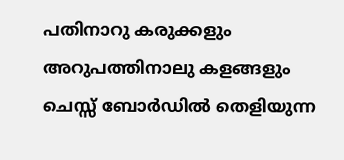പതിനാറു കരുക്കളും അറുപത്തിനാലു കളങ്ങളും ചെസ്സ് ബോർഡിൽ തെളിയുന്ന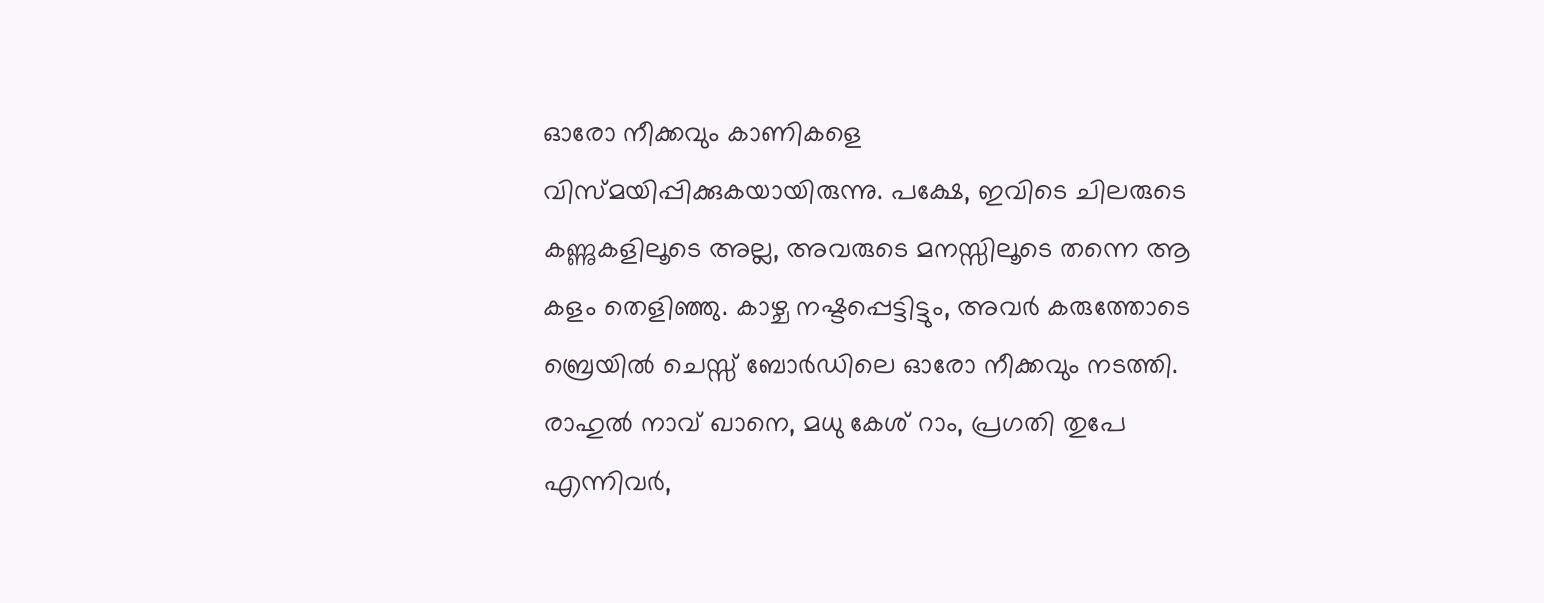ഓരോ നീക്കവും കാണികളെ വിസ്മയിപ്പിക്കുകയായിരുന്നു. പക്ഷേ, ഇവിടെ ചിലരുടെ കണ്ണുകളിലൂടെ അല്ല, അവരുടെ മനസ്സിലൂടെ തന്നെ ആ കളം തെളിഞ്ഞു. കാഴ്ച നഷ്ടപ്പെട്ടിട്ടും, അവർ കരുത്തോടെ ബ്രെയിൽ ചെസ്സ് ബോർഡിലെ ഓരോ നീക്കവും നടത്തി. രാഹുൽ നാവ് ഖാനെ, മധു കേശ് റാം, പ്രഗതി തുപേ എന്നിവർ,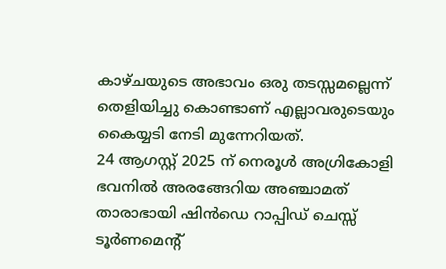കാഴ്ചയുടെ അഭാവം ഒരു തടസ്സമല്ലെന്ന് തെളിയിച്ചു കൊണ്ടാണ് എല്ലാവരുടെയും കൈയ്യടി നേടി മുന്നേറിയത്.
24 ആഗസ്റ്റ് 2025 ന് നെരൂൾ അഗ്രികോളി ഭവനിൽ അരങ്ങേറിയ അഞ്ചാമത് താരാഭായി ഷിൻഡെ റാപ്പിഡ് ചെസ്സ് ടൂർണമെന്റ്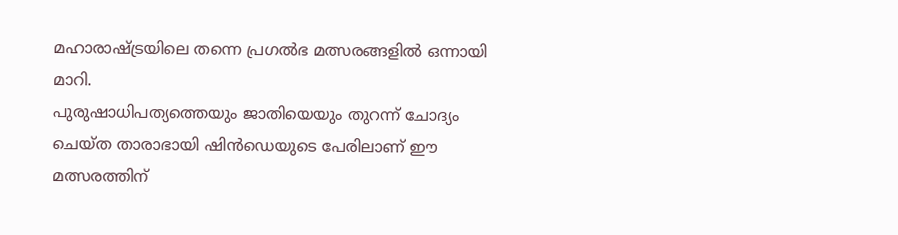മഹാരാഷ്ട്രയിലെ തന്നെ പ്രഗൽഭ മത്സരങ്ങളിൽ ഒന്നായി മാറി.
പുരുഷാധിപത്യത്തെയും ജാതിയെയും തുറന്ന് ചോദ്യം ചെയ്ത താരാഭായി ഷിൻഡെയുടെ പേരിലാണ് ഈ മത്സരത്തിന്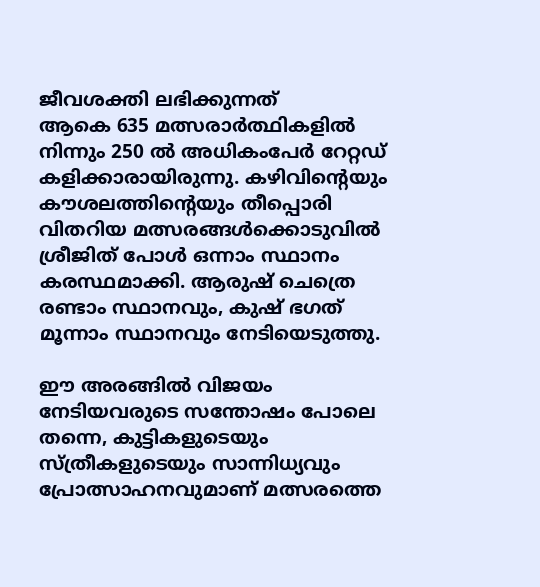ജീവശക്തി ലഭിക്കുന്നത്
ആകെ 635 മത്സരാർത്ഥികളിൽ നിന്നും 250 ൽ അധികംപേർ റേറ്റഡ് കളിക്കാരായിരുന്നു. കഴിവിന്റെയും കൗശലത്തിന്റെയും തീപ്പൊരി വിതറിയ മത്സരങ്ങൾക്കൊടുവിൽ ശ്രീജിത് പോൾ ഒന്നാം സ്ഥാനം കരസ്ഥമാക്കി. ആരുഷ് ചെത്രെ രണ്ടാം സ്ഥാനവും, കുഷ് ഭഗത് മൂന്നാം സ്ഥാനവും നേടിയെടുത്തു.

ഈ അരങ്ങിൽ വിജയം നേടിയവരുടെ സന്തോഷം പോലെ തന്നെ, കുട്ടികളുടെയും സ്ത്രീകളുടെയും സാന്നിധ്യവും പ്രോത്സാഹനവുമാണ് മത്സരത്തെ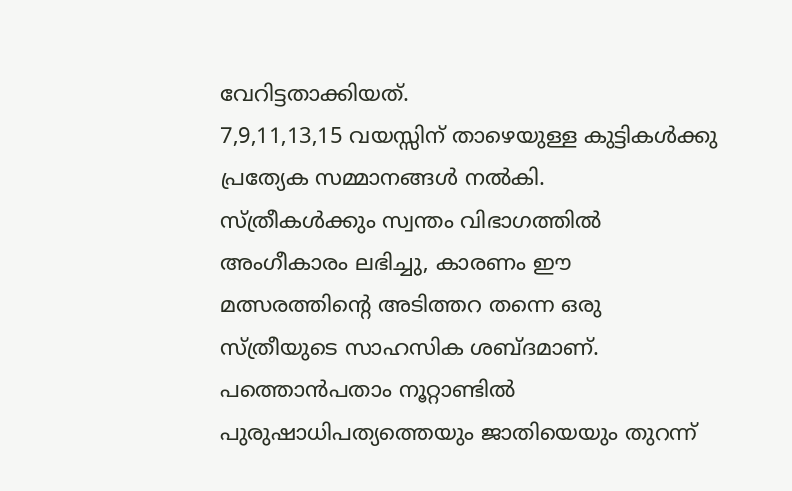വേറിട്ടതാക്കിയത്.
7,9,11,13,15 വയസ്സിന് താഴെയുള്ള കുട്ടികൾക്കു പ്രത്യേക സമ്മാനങ്ങൾ നൽകി.
സ്ത്രീകൾക്കും സ്വന്തം വിഭാഗത്തിൽ അംഗീകാരം ലഭിച്ചു, കാരണം ഈ മത്സരത്തിന്റെ അടിത്തറ തന്നെ ഒരു സ്ത്രീയുടെ സാഹസിക ശബ്ദമാണ്.
പത്തൊൻപതാം നൂറ്റാണ്ടിൽ പുരുഷാധിപത്യത്തെയും ജാതിയെയും തുറന്ന്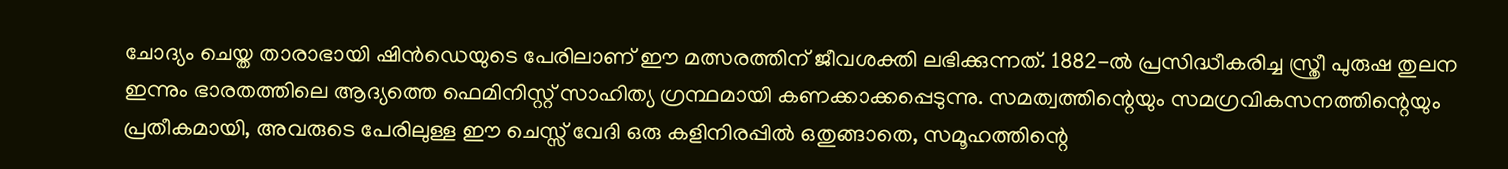ചോദ്യം ചെയ്ത താരാഭായി ഷിൻഡെയുടെ പേരിലാണ് ഈ മത്സരത്തിന് ജീവശക്തി ലഭിക്കുന്നത്. 1882-ൽ പ്രസിദ്ധീകരിച്ച സ്ത്രീ പുരുഷ തുലന ഇന്നും ഭാരതത്തിലെ ആദ്യത്തെ ഫെമിനിസ്റ്റ് സാഹിത്യ ഗ്രന്ഥമായി കണക്കാക്കപ്പെടുന്നു. സമത്വത്തിന്റെയും സമഗ്രവികസനത്തിന്റെയും പ്രതീകമായി, അവരുടെ പേരിലുള്ള ഈ ചെസ്സ് വേദി ഒരു കളിനിരപ്പിൽ ഒതുങ്ങാതെ, സമൂഹത്തിന്റെ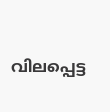വിലപ്പെട്ട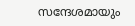സന്ദേശമായും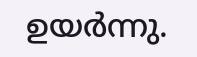ഉയർന്നു.